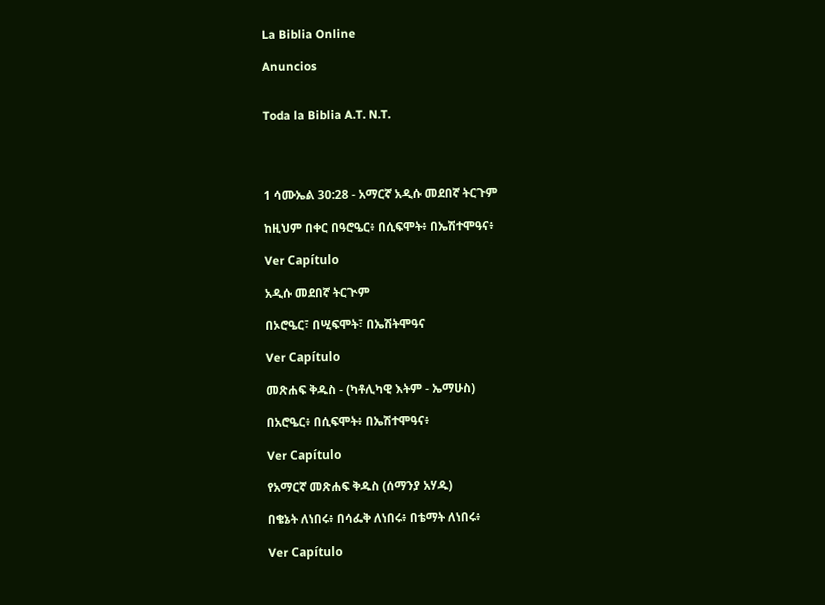La Biblia Online

Anuncios


Toda la Biblia A.T. N.T.




1 ሳሙኤል 30:28 - አማርኛ አዲሱ መደበኛ ትርጉም

ከዚህም በቀር በዓሮዔር፥ በሲፍሞት፥ በኤሽተሞዓና፥

Ver Capítulo

አዲሱ መደበኛ ትርጒም

በኦሮዔር፣ በሢፍሞት፣ በኤሽትሞዓና

Ver Capítulo

መጽሐፍ ቅዱስ - (ካቶሊካዊ እትም - ኤማሁስ)

በአሮዔር፥ በሲፍሞት፥ በኤሽተሞዓና፥

Ver Capítulo

የአማርኛ መጽሐፍ ቅዱስ (ሰማንያ አሃዱ)

በቄኔት ለነበሩ፥ በሳፌቅ ለነበሩ፥ በቴማት ለነበሩ፥

Ver Capítulo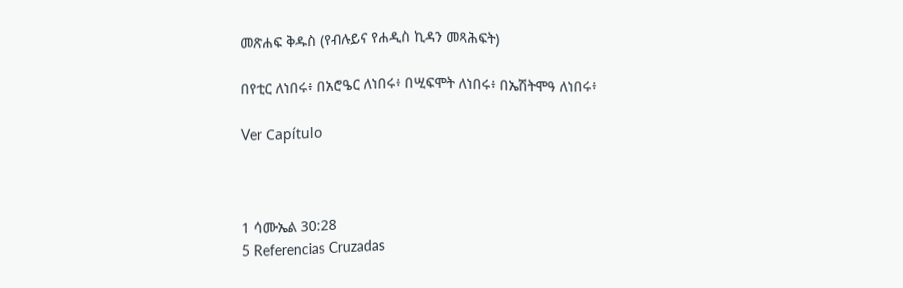መጽሐፍ ቅዱስ (የብሉይና የሐዲስ ኪዳን መጻሕፍት)

በየቲር ለነበሩ፥ በአሮዔር ለነበሩ፥ በሢፍሞት ለነበሩ፥ በኤሽትሞዓ ለነበሩ፥

Ver Capítulo



1 ሳሙኤል 30:28
5 Referencias Cruzadas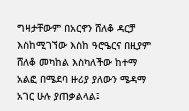ግዛታቸውም በአርኖን ሸለቆ ዳርቻ እስከሚገኘው እስከ ዓሮዔርና በዚያም ሸለቆ መካከል እስካለችው ከተማ አልፎ በሜደባ ዙሪያ ያለውን ሜዳማ አገር ሁሉ ያጠቃልላል፤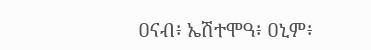ዐናብ፥ ኤሽተሞዓ፥ ዐኒም፥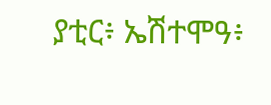ያቲር፥ ኤሽተሞዓ፥